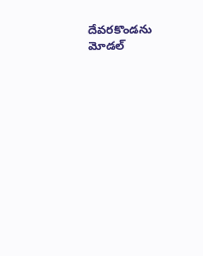దేవరకొండను మోడల్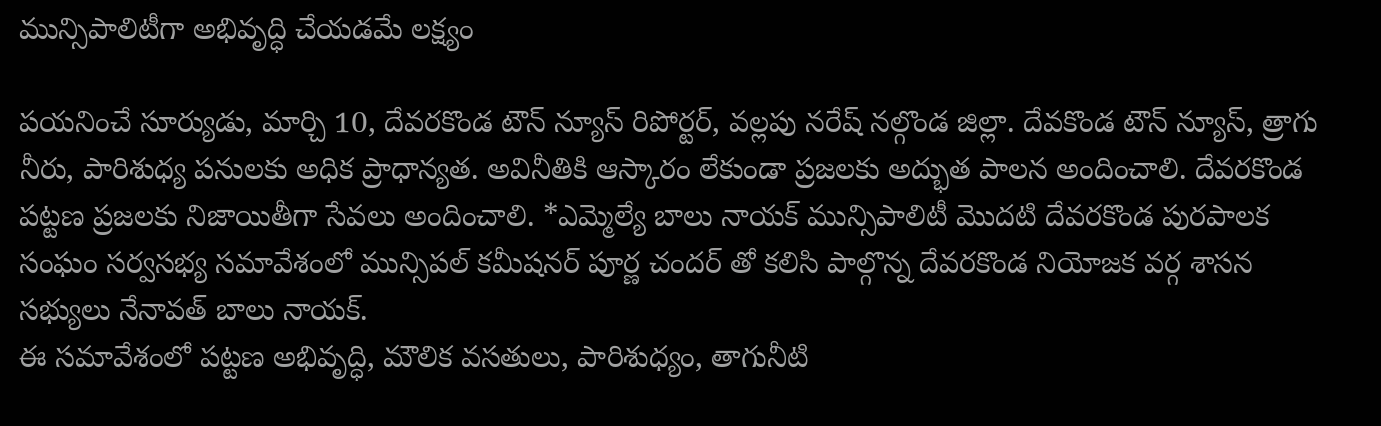మున్సిపాలిటీగా అభివృద్ధి చేయడమే లక్ష్యం

పయనించే సూర్యుడు, మార్చి 10, దేవరకొండ టౌన్ న్యూస్ రిపోర్టర్, వల్లపు నరేష్ నల్గొండ జిల్లా. దేవకొండ టౌన్ న్యూస్, త్రాగు నీరు, పారిశుధ్య పనులకు అధిక ప్రాధాన్యత. అవినీతికి ఆస్కారం లేకుండా ప్రజలకు అద్భుత పాలన అందించాలి. దేవరకొండ పట్టణ ప్రజలకు నిజాయితీగా సేవలు అందించాలి. *ఎమ్మెల్యే బాలు నాయక్ మున్సిపాలిటీ మొదటి దేవరకొండ పురపాలక సంఘం సర్వసభ్య సమావేశంలో మున్సిపల్ కమీషనర్ పూర్ణ చందర్ తో కలిసి పాల్గొన్న దేవరకొండ నియోజక వర్గ శాసన సభ్యులు నేనావత్ బాలు నాయక్.
ఈ సమావేశంలో పట్టణ అభివృద్ధి, మౌలిక వసతులు, పారిశుధ్యం, తాగునీటి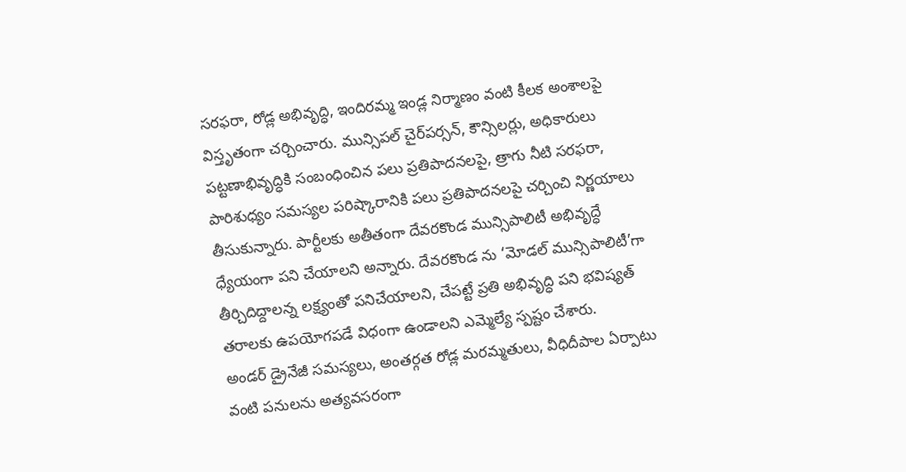సరఫరా, రోడ్ల అభివృద్ధి, ఇందిరమ్మ ఇండ్ల నిర్మాణం వంటి కీలక అంశాలపై విస్తృతంగా చర్చించారు. మున్సిపల్ చైర్‌పర్సన్, కౌన్సిలర్లు, అధికారులు పట్టణాభివృద్ధికి సంబంధించిన పలు ప్రతిపాదనలపై, త్రాగు నీటి సరఫరా, పారిశుధ్యం సమస్యల పరిష్కారానికి పలు ప్రతిపాదనలపై చర్చించి నిర్ణయాలు తీసుకున్నారు. పార్టీలకు అతీతంగా దేవరకొండ మున్సిపాలిటీ అభివృద్ధే ధ్యేయంగా పని చేయాలని అన్నారు. దేవరకొండ ను ‘మోడల్ మున్సిపాలిటీ’గా తీర్చిదిద్దాలన్న లక్ష్యంతో పనిచేయాలని, చేపట్టే ప్రతి అభివృద్ధి పని భవిష్యత్ తరాలకు ఉపయోగపడే విధంగా ఉండాలని ఎమ్మెల్యే స్పష్టం చేశారు.
అండర్ డ్రైనేజీ సమస్యలు, అంతర్గత రోడ్ల మరమ్మతులు, వీధిదీపాల ఏర్పాటు వంటి పనులను అత్యవసరంగా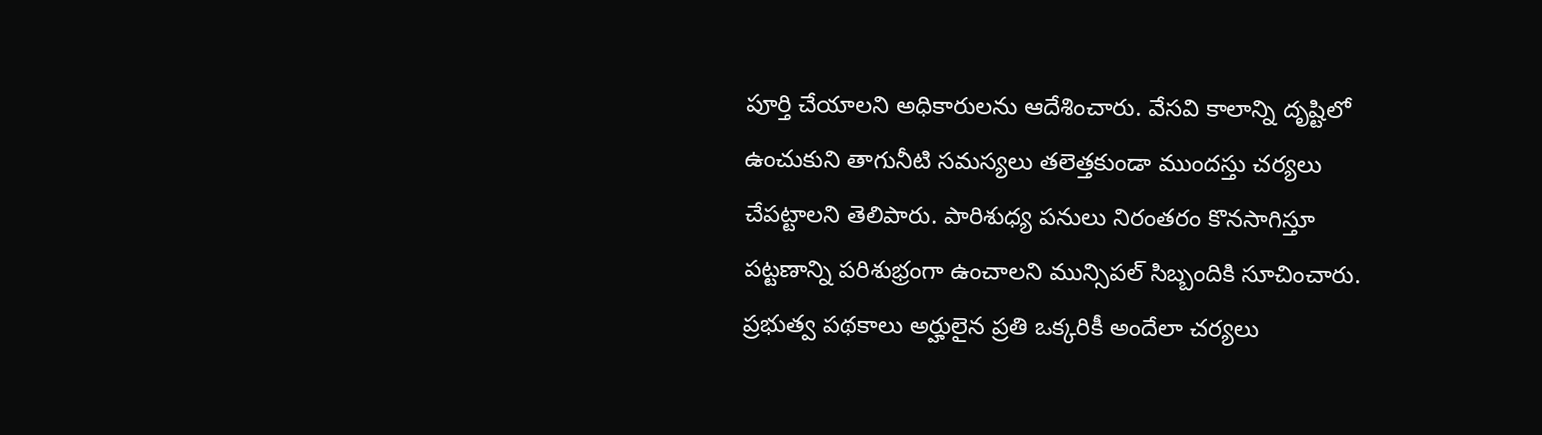పూర్తి చేయాలని అధికారులను ఆదేశించారు. వేసవి కాలాన్ని దృష్టిలో ఉంచుకుని తాగునీటి సమస్యలు తలెత్తకుండా ముందస్తు చర్యలు చేపట్టాలని తెలిపారు. పారిశుధ్య పనులు నిరంతరం కొనసాగిస్తూ పట్టణాన్ని పరిశుభ్రంగా ఉంచాలని మున్సిపల్ సిబ్బందికి సూచించారు. ప్రభుత్వ పథకాలు అర్హులైన ప్రతి ఒక్కరికీ అందేలా చర్యలు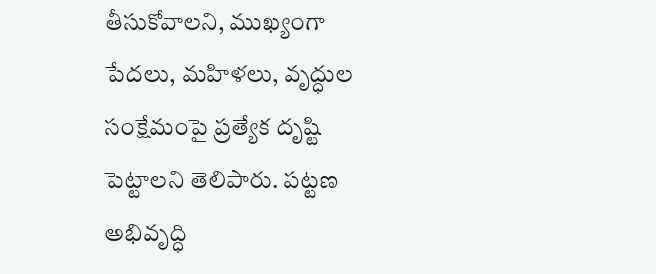తీసుకోవాలని, ముఖ్యంగా పేదలు, మహిళలు, వృద్ధుల సంక్షేమంపై ప్రత్యేక దృష్టి పెట్టాలని తెలిపారు. పట్టణ అభివృద్ధి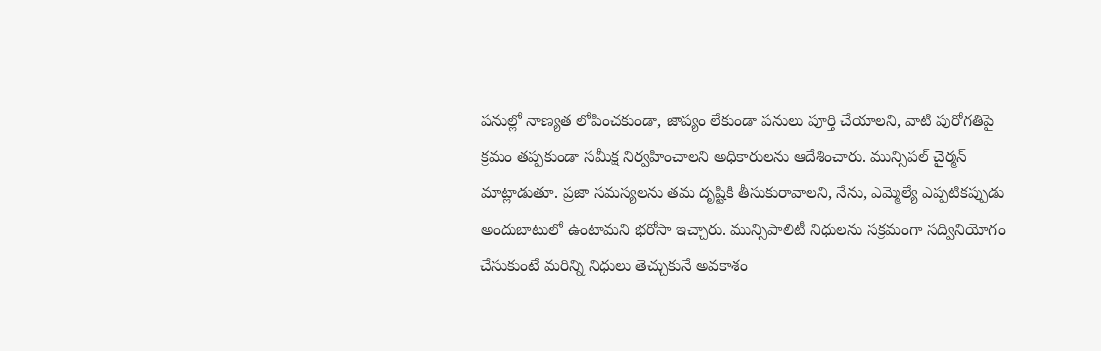పనుల్లో నాణ్యత లోపించకుండా, జాప్యం లేకుండా పనులు పూర్తి చేయాలని, వాటి పురోగతిపై క్రమం తప్పకుండా సమీక్ష నిర్వహించాలని అధికారులను ఆదేశించారు. మున్సిపల్ చైర్మన్ మాట్లాడుతూ. ప్రజా సమస్యలను తమ దృష్టికి తీసుకురావాలని, నేను, ఎమ్మెల్యే ఎప్పటికప్పుడు అందుబాటులో ఉంటామని భరోసా ఇచ్చారు. మున్సిపాలిటీ నిధులను సక్రమంగా సద్వినియోగం చేసుకుంటే మరిన్ని నిధులు తెచ్చుకునే అవకాశం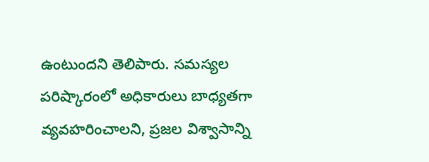ఉంటుందని తెలిపారు. సమస్యల పరిష్కారంలో అధికారులు బాధ్యతగా వ్యవహరించాలని, ప్రజల విశ్వాసాన్ని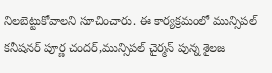నిలబెట్టుకోవాలని సూచించారు. ఈ కార్యక్రమంలో మున్సిపల్ కనీషనర్ పూర్ణ చందర్,మున్సిపల్ చైర్మన్ పున్న శైలజ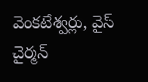వెంకటేశ్వర్లు, వైస్ చైర్మన్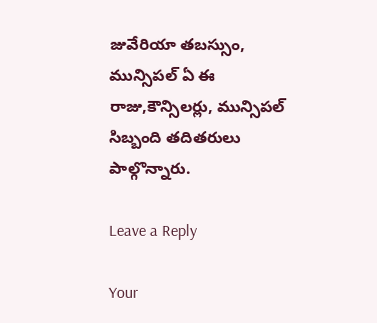జువేరియా తబస్సుం, మున్సిపల్ ఏ ఈ రాజు,కౌన్సిలర్లు, మున్సిపల్ సిబ్బంది తదితరులు పాల్గొన్నారు.

Leave a Reply

Your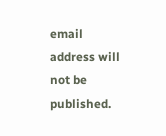email address will not be published.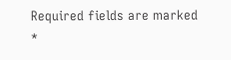Required fields are marked *